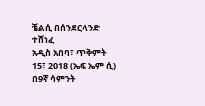ቼልሲ በሰንደርላንድ ተሸነፈ
አዲስ አበባ፣ ጥቅምት 15፣ 2018 (ኤፍ ኤም ሲ) በ9ኛ ሳምንት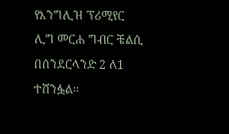የእንግሊዝ ፕሪሚየር ሊግ መርሐ ግብር ቼልሲ በሰንደርላንድ 2 ለ1 ተሸንፏል፡፡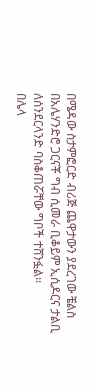በሜዳው ስታምፎርድ ብሪጅ ጨዋታውን ያደረገው ቼልስ በአሌሃንድሮ ጋርናቾ ግብ ሲመራ ቢቆይም ኢሲዶርና ታልቢ ለሰንደርላንድ ባስቆጠሯቸው ግቦች ተሸንፏል፡፡
በሌላ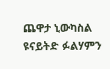ጨዋታ ኒውካስል ዩናይትድ ፉልሃምን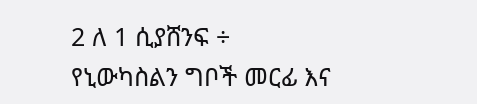2 ለ 1 ሲያሸንፍ ÷ የኒውካስልን ግቦች መርፊ እና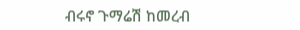ብሩኖ ጉማሬሽ ከመረብ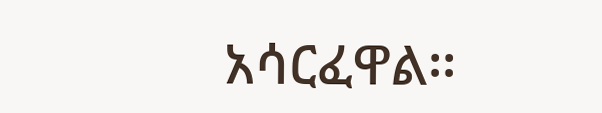አሳርፈዋል፡፡